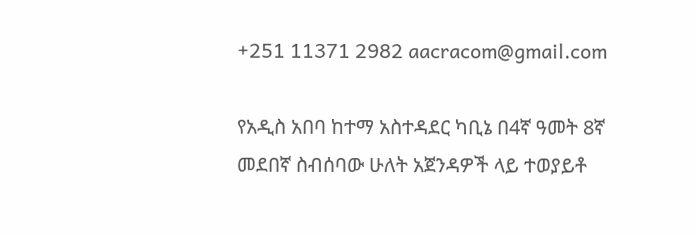+251 11371 2982 aacracom@gmail.com

የአዲስ አበባ ከተማ አስተዳደር ካቢኔ በ4ኛ ዓመት 8ኛ መደበኛ ስብሰባው ሁለት አጀንዳዎች ላይ ተወያይቶ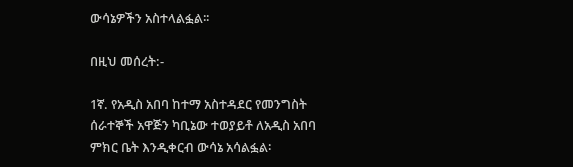ውሳኔዎችን አስተላልፏል፡፡

በዚህ መሰረት:-

1ኛ. የአዲስ አበባ ከተማ አስተዳደር የመንግስት ሰራተኞች አዋጅን ካቢኔው ተወያይቶ ለአዲስ አበባ ምክር ቤት እንዲቀርብ ውሳኔ አሳልፏል፡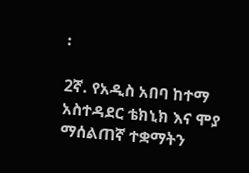፡

2ኛ. የአዲስ አበባ ከተማ አስተዳደር ቴክኒክ እና ሞያ ማሰልጠኛ ተቋማትን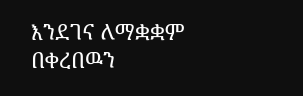እንደገና ለማቋቋም በቀረበዉን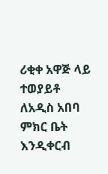ሪቂቀ አዋጅ ላይ ተወያይቶ ለአዲስ አበባ ምክር ቤት እንዲቀርብ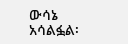ውሳኔ አሳልፏል፡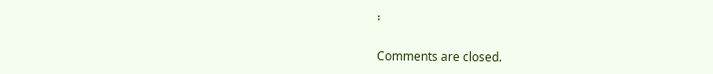፡

Comments are closed.